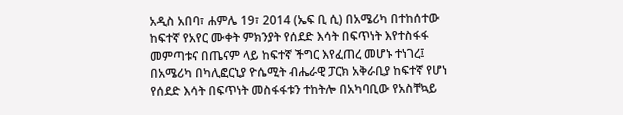አዲስ አበባ፣ ሐምሌ 19፣ 2014 (ኤፍ ቢ ሲ) በአሜሪካ በተከሰተው ከፍተኛ የአየር ሙቀት ምክንያት የሰደድ እሳት በፍጥነት እየተስፋፋ መምጣቱና በጤናም ላይ ከፍተኛ ችግር እየፈጠረ መሆኑ ተነገረ፤
በአሜሪካ በካሊፎርኒያ ዮሴሚት ብሔራዊ ፓርክ አቅራቢያ ከፍተኛ የሆነ የሰደድ እሳት በፍጥነት መስፋፋቱን ተከትሎ በአካባቢው የአስቸኳይ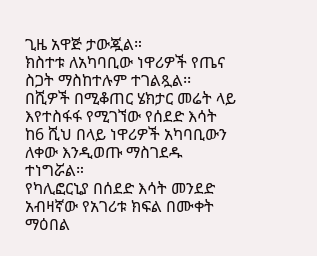ጊዜ አዋጅ ታውጇል።
ክስተቱ ለአካባቢው ነዋሪዎች የጤና ስጋት ማስከተሉም ተገልጿል፡፡
በሺዎች በሚቆጠር ሄክታር መሬት ላይ እየተስፋፋ የሚገኘው የሰደድ እሳት ከ6 ሺህ በላይ ነዋሪዎች አካባቢውን ለቀው እንዲወጡ ማስገደዱ ተነግሯል።
የካሊፎርኒያ በሰደድ እሳት መንደድ አብዛኛው የአገሪቱ ክፍል በሙቀት ማዕበል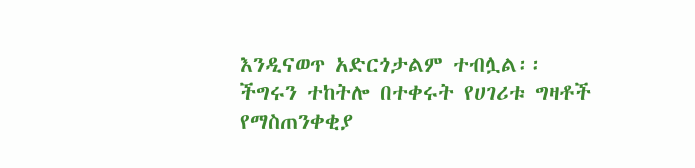እንዲናወጥ አድርጎታልም ተብሏል፡፡
ችግሩን ተከትሎ በተቀሩት የሀገሪቱ ግዛቶች የማስጠንቀቂያ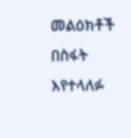መልዕክቶች በስፋት እየተላለፉ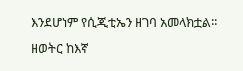እንደሆነም የሲጂቲኤን ዘገባ አመላክቷል፡፡
ዘወትር ከእኛ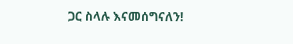ጋር ስላሉ እናመሰግናለን!